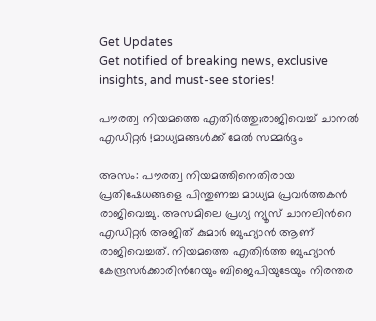Get Updates
Get notified of breaking news, exclusive insights, and must-see stories!

പൗരത്വ നിയമത്തെ എതിര്‍ത്തു;രാജിവെച്ച് ചാനല്‍ എഡിറ്റര്‍ !മാധ്യമങ്ങള്‍ക്ക് മേല്‍ സമ്മര്‍ദ്ദം

അസം: പൗരത്വ നിയമത്തിനെതിരായ പ്രതിഷേധങ്ങളെ പിന്തുണച്ച മാധ്യമ പ്രവര്‍ത്തകന്‍ രാജിവെച്ചു. അസമിലെ പ്രഗ്യ ന്യൂസ് ചാനലിന്‍റെ എഡിറ്റര്‍ അജിത് കുമാര്‍ ബുഹ്യാന്‍ ആണ് രാജിവെച്ചത്. നിയമത്തെ എതിര്‍ത്ത ബുഹ്യാന്‍ കേന്ദ്രസര്‍ക്കാരിന്‍റേയും ബിജെപിയുടേയും നിരന്തര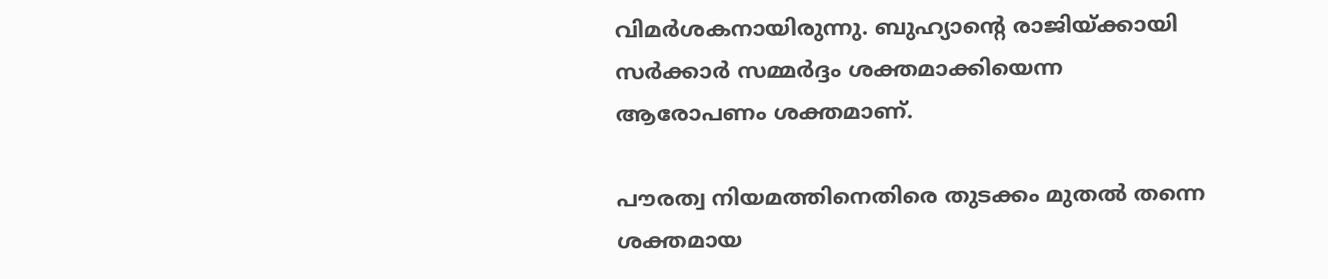വിമര്‍ശകനായിരുന്നു. ബുഹ്യാന്‍റെ രാജിയ്ക്കായി സര്‍ക്കാര്‍ സമ്മര്‍ദ്ദം ശക്തമാക്കിയെന്ന ആരോപണം ശക്തമാണ്.

പൗരത്വ നിയമത്തിനെതിരെ തുടക്കം മുതല്‍ തന്നെ ശക്തമായ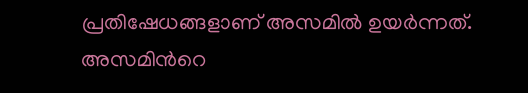പ്രതിഷേധങ്ങളാണ് അസമില്‍ ഉയര്‍ന്നത്. അസമിന്‍റെ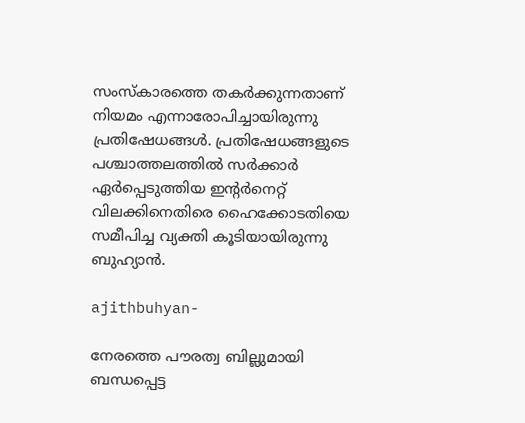സംസ്കാരത്തെ തകര്‍ക്കുന്നതാണ് നിയമം എന്നാരോപിച്ചായിരുന്നു പ്രതിഷേധങ്ങള്‍. പ്രതിഷേധങ്ങളുടെ പശ്ചാത്തലത്തില്‍ സര്‍ക്കാര്‍ ഏര്‍പ്പെടുത്തിയ ഇന്‍റര്‍നെറ്റ് വിലക്കിനെതിരെ ഹൈക്കോടതിയെ സമീപിച്ച വ്യക്തി കൂടിയായിരുന്നു ബുഹ്യാന്‍.

ajithbuhyan-

നേരത്തെ പൗരത്വ ബില്ലുമായി ബന്ധപ്പെട്ട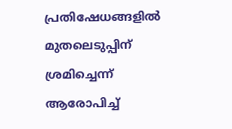പ്രതിഷേധങ്ങളില്‍ മുതലെടുപ്പിന് ശ്രമിച്ചെന്ന് ആരോപിച്ച്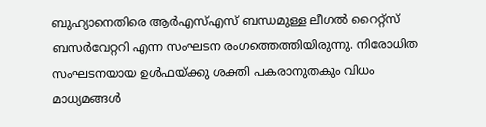ബുഹ്യാനെതിരെ ആര്‍എസ്എസ് ബന്ധമുള്ള ലീഗല്‍ റൈറ്റ്സ് ബസര്‍വേറ്ററി എന്ന സംഘടന രംഗത്തെത്തിയിരുന്നു. നിരോധിത സംഘടനയായ ഉൾഫയ്ക്കു ശക്തി പകരാനുതകും വിധം മാധ്യമങ്ങൾ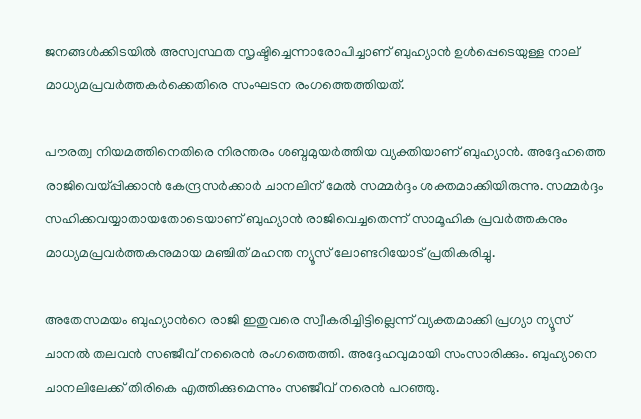ജനങ്ങൾക്കിടയിൽ അസ്വസ്ഥത സൃഷ്ടിച്ചെന്നാരോപിച്ചാണ് ബുഹ്യാന്‍ ഉള്‍പ്പെടെയുള്ള നാല് മാധ്യമപ്രവര്‍ത്തകര്‍ക്കെതിരെ സംഘടന രംഗത്തെത്തിയത്.

പൗരത്വ നിയമത്തിനെതിരെ നിരന്തരം ശബ്ദമുയര്‍ത്തിയ വ്യക്തിയാണ് ബുഹ്യാന്‍. അദ്ദേഹത്തെ രാജിവെയ്പ്പിക്കാന്‍ കേന്ദ്രസര്‍ക്കാര്‍ ചാനലിന് മേല്‍ സമ്മര്‍ദ്ദം ശക്തമാക്കിയിരുന്നു. സമ്മര്‍ദ്ദം സഹിക്കവയ്യാതായതോടെയാണ് ബുഹ്യാന്‍ രാജിവെച്ചതെന്ന് സാമൂഹിക പ്രവര്‍ത്തകനും മാധ്യമപ്രവര്‍ത്തകനുമായ മഞ്ചിത് മഹന്ത ന്യൂസ് ലോണ്ടറിയോട് പ്രതികരിച്ചു.

അതേസമയം ബുഹ്യാന്‍റെ രാജി ഇതുവരെ സ്വീകരിച്ചിട്ടില്ലെന്ന് വ്യക്തമാക്കി പ്രഗ്യാ ന്യൂസ് ചാനല്‍ തലവന്‍ സഞ്ജീവ് നരൈന്‍ രംഗത്തെത്തി. അദ്ദേഹവുമായി സംസാരിക്കും. ബുഹ്യാനെ ചാനലിലേക്ക് തിരികെ എത്തിക്കുമെന്നും സഞ്ജീവ് നരെന്‍ പറഞ്ഞു.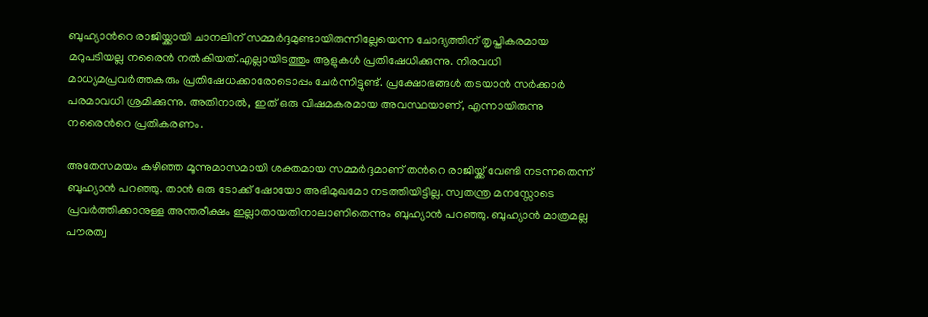ബുഹ്യാന്‍റെ രാജിയ്ക്കായി ചാനലിന് സമ്മര്‍ദ്ദമുണ്ടായിരുന്നില്ലേയെന്ന ചോദ്യത്തിന് തൃപ്തികരമായ മറുപടിയല്ല നരൈന്‍ നല്‍കിയത്.എല്ലായിടത്തും ആളുകൾ പ്രതിഷേധിക്കുന്നു. നിരവധി മാധ്യമപ്രവർത്തകരും പ്രതിഷേധക്കാരോടൊപ്പം ചേർന്നിട്ടുണ്ട്. പ്രക്ഷോഭങ്ങൾ തടയാൻ സർക്കാർ പരമാവധി ശ്രമിക്കുന്നു. അതിനാൽ, ഇത് ഒരു വിഷമകരമായ അവസ്ഥയാണ്, എന്നായിരുന്നു നരൈന്‍റെ പ്രതികരണം.

അതേസമയം കഴിഞ്ഞ മൂന്നുമാസമായി ശക്തമായ സമ്മര്‍ദ്ദമാണ് തന്‍റെ രാജിയ്ക്ക് വേണ്ടി നടന്നതെന്ന് ബുഹ്യാന്‍ പറഞ്ഞു. താന്‍ ഒരു ടോക്ക് ഷോയോ അഭിമുഖമോ നടത്തിയിട്ടില്ല. സ്വതന്ത്ര മനസ്സോടെ പ്രവർത്തിക്കാനുള്ള അന്തരീക്ഷം ഇല്ലാതായതിനാലാണിതെന്നും ബുഹ്യാന്‍ പറഞ്ഞു. ബുഹ്യാന്‍ മാത്രമല്ല പൗരത്വ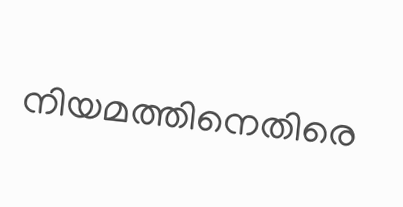നിയമത്തിനെതിരെ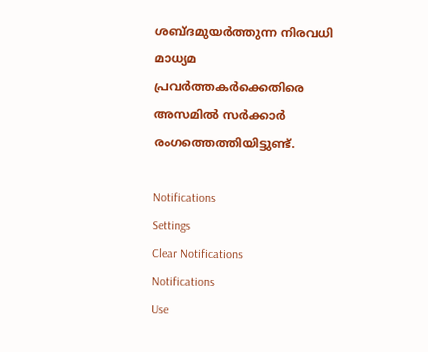ശബ്ദമുയര്‍ത്തുന്ന നിരവധി മാധ്യമ പ്രവര്‍ത്തകര്‍ക്കെതിരെ അസമില്‍ സര്‍ക്കാര്‍ രംഗത്തെത്തിയിട്ടുണ്ട്.

Notifications
Settings
Clear Notifications
Notifications
Use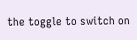the toggle to switch on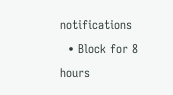notifications
  • Block for 8 hours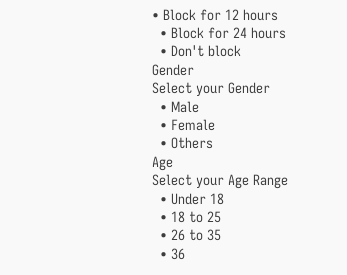• Block for 12 hours
  • Block for 24 hours
  • Don't block
Gender
Select your Gender
  • Male
  • Female
  • Others
Age
Select your Age Range
  • Under 18
  • 18 to 25
  • 26 to 35
  • 36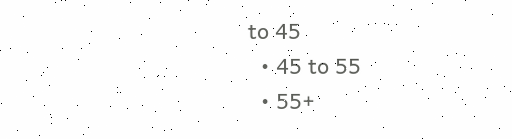to 45
  • 45 to 55
  • 55+